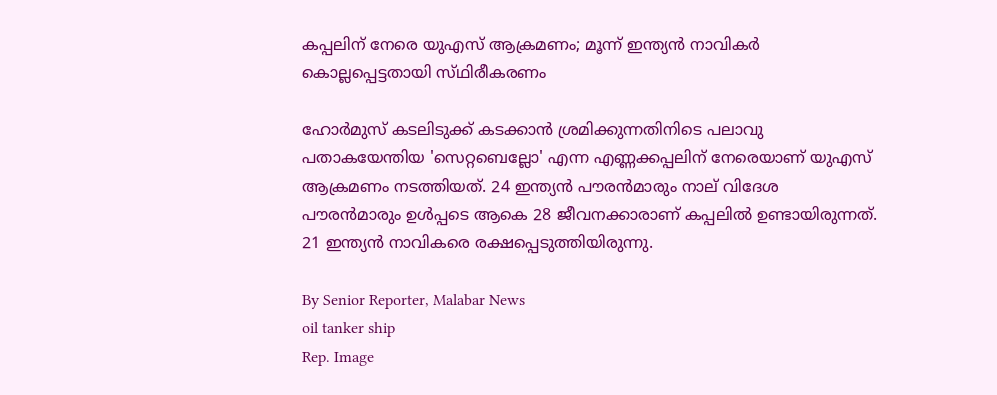കപ്പലിന് നേരെ യുഎസ് ആക്രമണം; മൂന്ന് ഇന്ത്യൻ നാവികർ കൊല്ലപ്പെട്ടതായി സ്‌ഥിരീകരണം

ഹോർമുസ് കടലിടുക്ക് കടക്കാൻ ശ്രമിക്കുന്നതിനിടെ പലാവു പതാകയേന്തിയ 'സെറ്റബെല്ലോ' എന്ന എണ്ണക്കപ്പലിന് നേരെയാണ് യുഎസ് ആക്രമണം നടത്തിയത്. 24 ഇന്ത്യൻ പൗരൻമാരും നാല് വിദേശ പൗരൻമാരും ഉൾപ്പടെ ആകെ 28 ജീവനക്കാരാണ് കപ്പലിൽ ഉണ്ടായിരുന്നത്. 21 ഇന്ത്യൻ നാവികരെ രക്ഷപ്പെടുത്തിയിരുന്നു.

By Senior Reporter, Malabar News
oil tanker ship
Rep. Image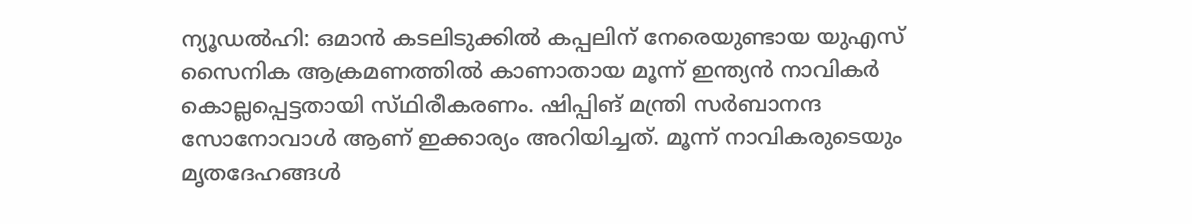ന്യൂഡൽഹി: ഒമാൻ കടലിടുക്കിൽ കപ്പലിന് നേരെയുണ്ടായ യുഎസ് സൈനിക ആക്രമണത്തിൽ കാണാതായ മൂന്ന് ഇന്ത്യൻ നാവികർ കൊല്ലപ്പെട്ടതായി സ്‌ഥിരീകരണം. ഷിപ്പിങ് മന്ത്രി സർബാനന്ദ സോനോവാൾ ആണ് ഇക്കാര്യം അറിയിച്ചത്. മൂന്ന് നാവികരുടെയും മൃതദേഹങ്ങൾ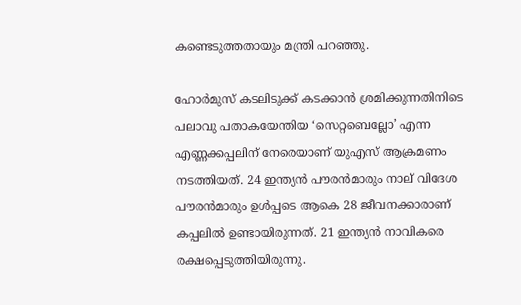കണ്ടെടുത്തതായും മന്ത്രി പറഞ്ഞു.

ഹോർമുസ് കടലിടുക്ക് കടക്കാൻ ശ്രമിക്കുന്നതിനിടെ പലാവു പതാകയേന്തിയ ‘സെറ്റബെല്ലോ’ എന്ന എണ്ണക്കപ്പലിന് നേരെയാണ് യുഎസ് ആക്രമണം നടത്തിയത്. 24 ഇന്ത്യൻ പൗരൻമാരും നാല് വിദേശ പൗരൻമാരും ഉൾപ്പടെ ആകെ 28 ജീവനക്കാരാണ് കപ്പലിൽ ഉണ്ടായിരുന്നത്. 21 ഇന്ത്യൻ നാവികരെ രക്ഷപ്പെടുത്തിയിരുന്നു.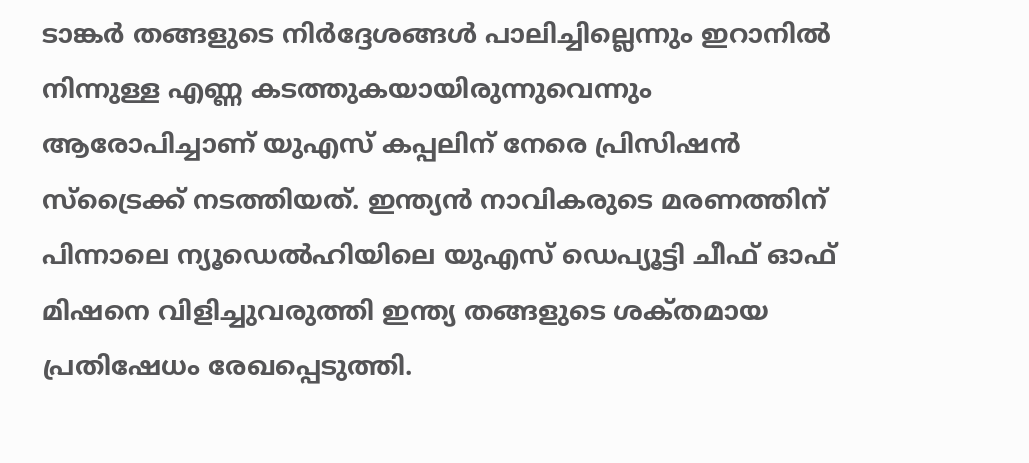ടാങ്കർ തങ്ങളുടെ നിർദ്ദേശങ്ങൾ പാലിച്ചില്ലെന്നും ഇറാനിൽ നിന്നുള്ള എണ്ണ കടത്തുകയായിരുന്നുവെന്നും ആരോപിച്ചാണ് യുഎസ് കപ്പലിന് നേരെ പ്രിസിഷൻ സ്‌ട്രൈക്ക് നടത്തിയത്. ഇന്ത്യൻ നാവികരുടെ മരണത്തിന് പിന്നാലെ ന്യൂഡെൽഹിയിലെ യുഎസ് ഡെപ്യൂട്ടി ചീഫ് ഓഫ് മിഷനെ വിളിച്ചുവരുത്തി ഇന്ത്യ തങ്ങളുടെ ശക്‌തമായ പ്രതിഷേധം രേഖപ്പെടുത്തി.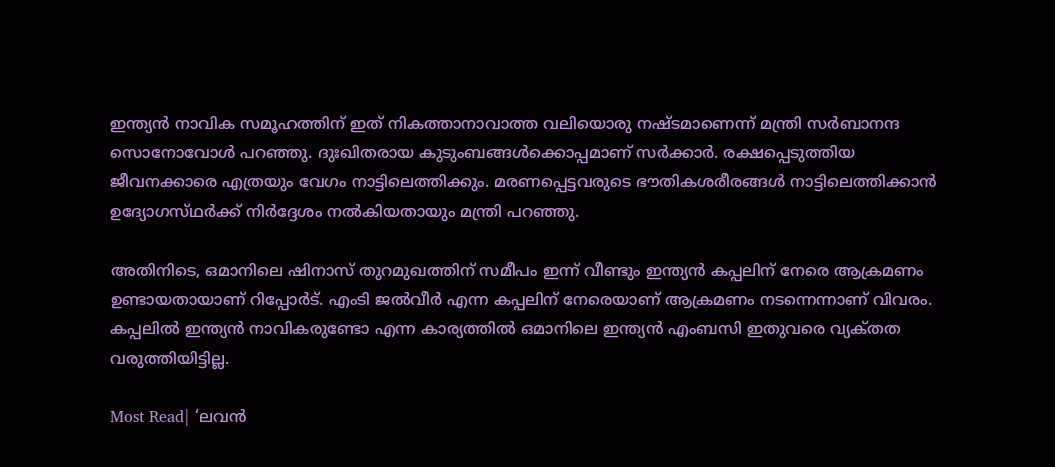ഇന്ത്യൻ നാവിക സമൂഹത്തിന് ഇത് നികത്താനാവാത്ത വലിയൊരു നഷ്‌ടമാണെന്ന് മന്ത്രി സർബാനന്ദ സൊനോവോൾ പറഞ്ഞു. ദുഃഖിതരായ കുടുംബങ്ങൾക്കൊപ്പമാണ് സർക്കാർ. രക്ഷപ്പെടുത്തിയ ജീവനക്കാരെ എത്രയും വേഗം നാട്ടിലെത്തിക്കും. മരണപ്പെട്ടവരുടെ ഭൗതികശരീരങ്ങൾ നാട്ടിലെത്തിക്കാൻ ഉദ്യോഗസ്‌ഥർക്ക്‌ നിർദ്ദേശം നൽകിയതായും മന്ത്രി പറഞ്ഞു.

അതിനിടെ, ഒമാനിലെ ഷിനാസ് തുറമുഖത്തിന് സമീപം ഇന്ന് വീണ്ടും ഇന്ത്യൻ കപ്പലിന് നേരെ ആക്രമണം ഉണ്ടായതായാണ് റിപ്പോർട്. എംടി ജൽവീർ എന്ന കപ്പലിന് നേരെയാണ് ആക്രമണം നടന്നെന്നാണ് വിവരം. കപ്പലിൽ ഇന്ത്യൻ നാവികരുണ്ടോ എന്ന കാര്യത്തിൽ ഒമാനിലെ ഇന്ത്യൻ എംബസി ഇതുവരെ വ്യക്‌തത വരുത്തിയിട്ടില്ല.

Most Read| ‘ലവൻ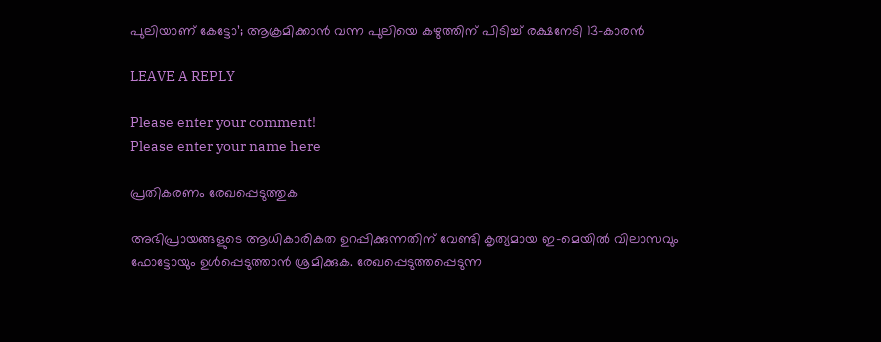പുലിയാണ് കേട്ടോ’; ആക്രമിക്കാൻ വന്ന പുലിയെ കഴുത്തിന് പിടിച്ച് രക്ഷനേടി 13-കാരൻ

LEAVE A REPLY

Please enter your comment!
Please enter your name here

പ്രതികരണം രേഖപ്പെടുത്തുക

അഭിപ്രായങ്ങളുടെ ആധികാരികത ഉറപ്പിക്കുന്നതിന് വേണ്ടി കൃത്യമായ ഇ-മെയിൽ വിലാസവും ഫോട്ടോയും ഉൾപ്പെടുത്താൻ ശ്രമിക്കുക. രേഖപ്പെടുത്തപ്പെടുന്ന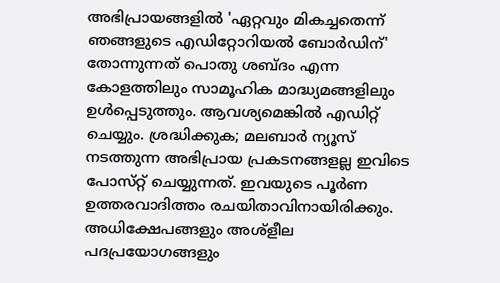അഭിപ്രായങ്ങളിൽ 'ഏറ്റവും മികച്ചതെന്ന് ഞങ്ങളുടെ എഡിറ്റോറിയൽ ബോർഡിന്' തോന്നുന്നത് പൊതു ശബ്‌ദം എന്ന കോളത്തിലും സാമൂഹിക മാദ്ധ്യമങ്ങളിലും ഉൾപ്പെടുത്തും. ആവശ്യമെങ്കിൽ എഡിറ്റ് ചെയ്യും. ശ്രദ്ധിക്കുക; മലബാർ ന്യൂസ് നടത്തുന്ന അഭിപ്രായ പ്രകടനങ്ങളല്ല ഇവിടെ പോസ്‌റ്റ് ചെയ്യുന്നത്. ഇവയുടെ പൂർണ ഉത്തരവാദിത്തം രചയിതാവിനായിരിക്കും. അധിക്ഷേപങ്ങളും അശ്‌ളീല പദപ്രയോഗങ്ങളും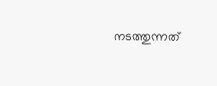നടത്തുന്നത്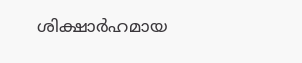ശിക്ഷാർഹമായ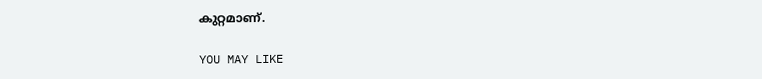കുറ്റമാണ്.

YOU MAY LIKE